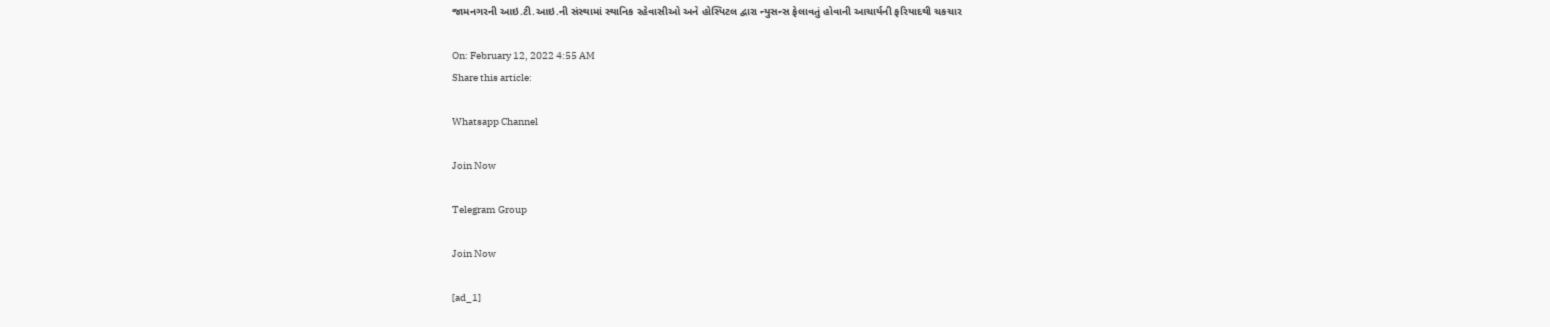જામનગરની આઇ.ટી.આઇ.ની સંસ્થામાં સ્થાનિક રહેવાસીઓ અને હોસ્પિટલ દ્વારા ન્યુસન્સ ફેલાવતું હોવાની આચાર્યની ફરિયાદથી ચકચાર

On: February 12, 2022 4:55 AM
Share this article:

Whatsapp Channel

Join Now

Telegram Group

Join Now

[ad_1]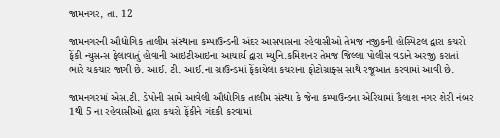જામનગર, તા. 12

જામનગરની ઔદ્યોગિક તાલીમ સંસ્થાના કમ્પાઉન્ડની અંદર આસપાસના રહેવાસીઓ તેમજ નજીકની હોસ્પિટલ દ્વારા કચરો ફેંકી ન્યુસન્સ ફેલાવાતું હોવાની આઇટીઆઇના આચાર્ય દ્વારા મ્યુનિ.કમિશનર તેમજ જિલ્લા પોલીસ વડાને અરજી કરાતાં ભારે ચકચાર જાગી છે. આઈ. ટી. આઈ.ના ગ્રાઉન્ડમાં ફેંકાયેલા કચરાના ફોટોગ્રાફ્સ સાથે રજૂઆત કરવામાં આવી છે.

જામનગરમાં એસ.ટી. ડેપોની સામે આવેલી ઔદ્યોગિક તાલીમ સંસ્થા કે જેના કમ્પાઉન્ડના એરિયામાં કૈલાશ નગર શેરી નંબર 1થી 5 ના રહેવાસીઓ દ્વારા કચરો ફેંકીને ગંદકી કરવામાં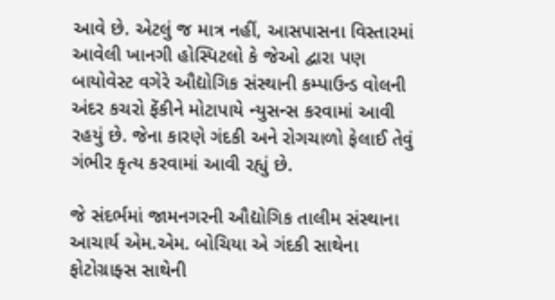આવે છે. એટલું જ માત્ર નહીં, આસપાસના વિસ્તારમાં આવેલી ખાનગી હોસ્પિટલો કે જેઓ દ્વારા પણ બાયોવેસ્ટ વગેરે ઔદ્યોગિક સંસ્થાની કમ્પાઉન્ડ વોલની અંદર કચરો ફેંકીને મોટાપાયે ન્યુસન્સ કરવામાં આવી રહયું છે. જેના કારણે ગંદકી અને રોગચાળો ફેલાઈ તેવું ગંભીર કૃત્ય કરવામાં આવી રહ્યું છે.

જે સંદર્ભમાં જામનગરની ઔદ્યોગિક તાલીમ સંસ્થાના આચાર્ય એમ.એમ. બોચિયા એ ગંદકી સાથેના ફોટોગ્રાફ્સ સાથેની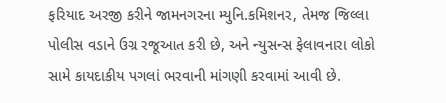ફરિયાદ અરજી કરીને જામનગરના મ્યુનિ.કમિશનર, તેમજ જિલ્લા પોલીસ વડાને ઉગ્ર રજૂઆત કરી છે, અને ન્યુસન્સ ફેલાવનારા લોકો સામે કાયદાકીય પગલાં ભરવાની માંગણી કરવામાં આવી છે.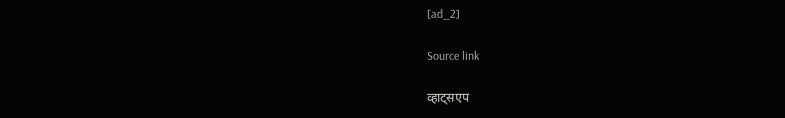[ad_2]

Source link

व्हाट्सएप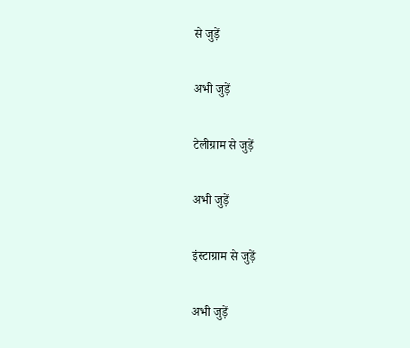से जुड़ें

अभी जुड़ें

टेलीग्राम से जुड़ें

अभी जुड़ें

इंस्टाग्राम से जुड़ें

अभी जुड़ें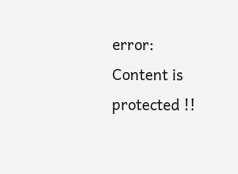error: Content is protected !!